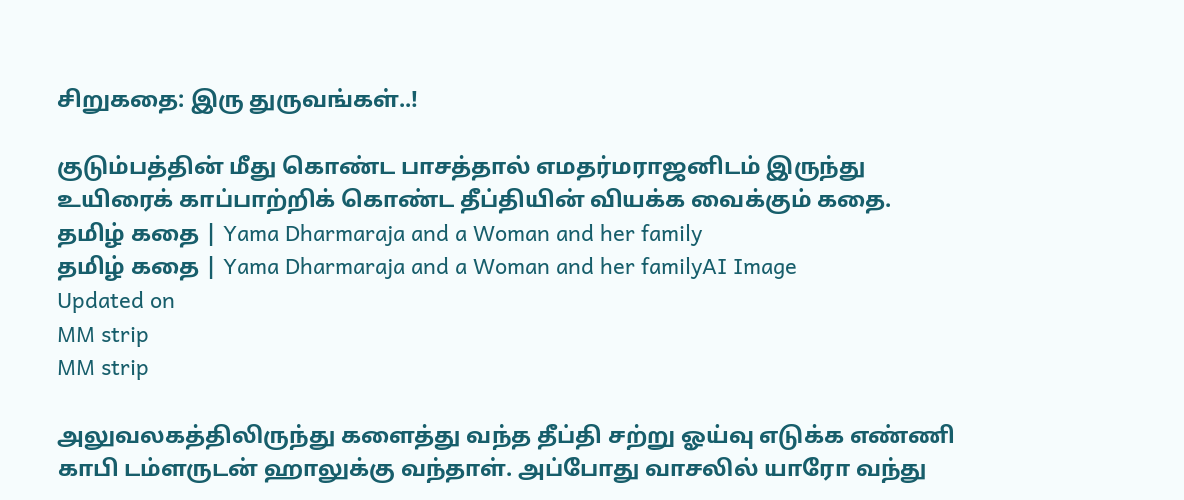சிறுகதை: இரு துருவங்கள்..!

குடும்பத்தின் மீது கொண்ட பாசத்தால் எமதர்மராஜனிடம் இருந்து உயிரைக் காப்பாற்றிக் கொண்ட தீப்தியின் வியக்க வைக்கும் கதை.
தமிழ் கதை | Yama Dharmaraja and a Woman and her family
தமிழ் கதை | Yama Dharmaraja and a Woman and her familyAI Image
Updated on
MM strip
MM strip

அலுவலகத்திலிருந்து களைத்து வந்த தீப்தி சற்று ஓய்வு எடுக்க எண்ணி காபி டம்ளருடன் ஹாலுக்கு வந்தாள். அப்போது வாசலில் யாரோ வந்து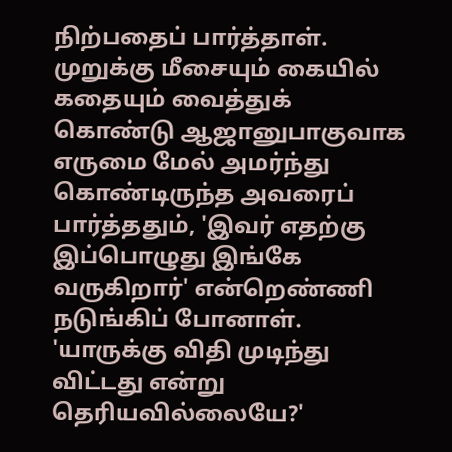நிற்பதைப் பார்த்தாள். முறுக்கு மீசையும் கையில் கதையும் வைத்துக் கொண்டு ஆஜானுபாகுவாக எருமை மேல் அமர்ந்து கொண்டிருந்த அவரைப் பார்த்ததும், 'இவர் எதற்கு இப்பொழுது இங்கே வருகிறார்' என்றெண்ணி நடுங்கிப் போனாள். 'யாருக்கு விதி முடிந்து விட்டது என்று தெரியவில்லையே?'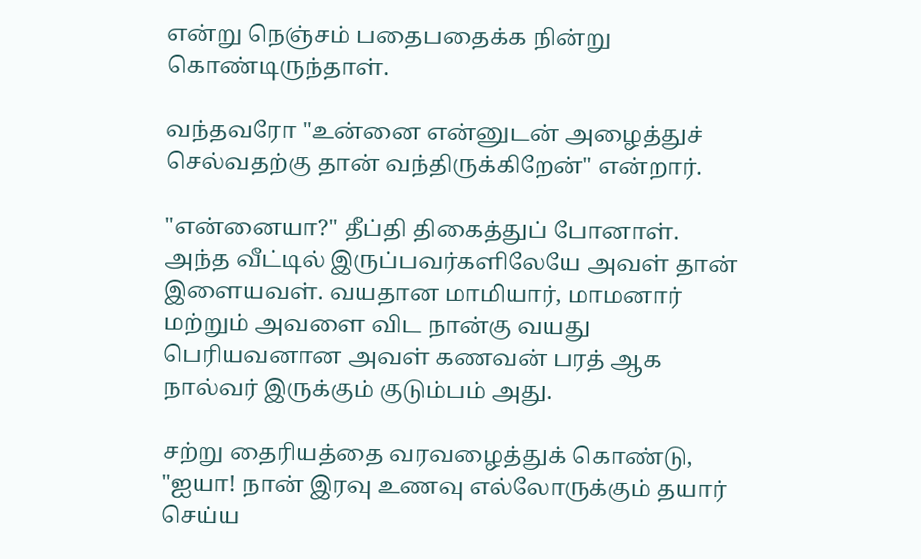என்று நெஞ்சம் பதைபதைக்க நின்று கொண்டிருந்தாள்.

வந்தவரோ "உன்னை என்னுடன் அழைத்துச் செல்வதற்கு தான் வந்திருக்கிறேன்" என்றார்.

"என்னையா?" தீப்தி திகைத்துப் போனாள். அந்த வீட்டில் இருப்பவர்களிலேயே அவள் தான் இளையவள். வயதான மாமியார், மாமனார் மற்றும் அவளை விட நான்கு வயது பெரியவனான அவள் கணவன் பரத் ஆக நால்வர் இருக்கும் குடும்பம் அது.

சற்று தைரியத்தை வரவழைத்துக் கொண்டு, "ஐயா! நான் இரவு உணவு எல்லோருக்கும் தயார் செய்ய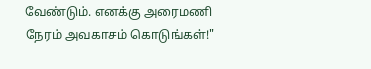வேண்டும். எனக்கு அரைமணி நேரம் அவகாசம் கொடுங்கள்!"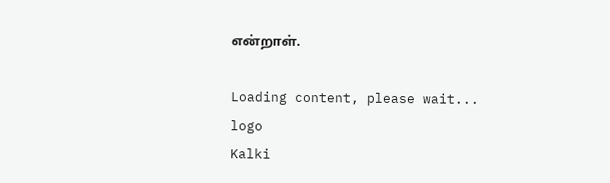என்றாள்.

Loading content, please wait...
logo
Kalki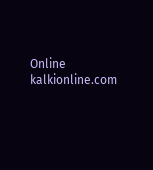Online
kalkionline.com